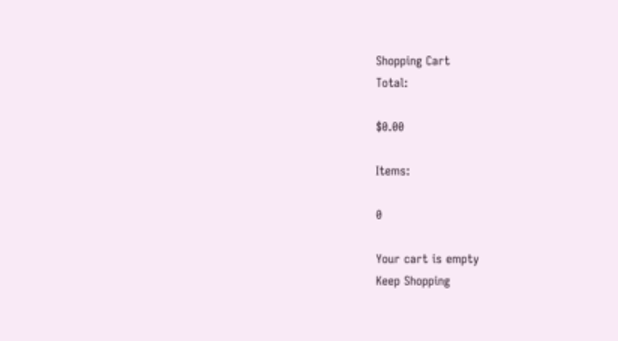Shopping Cart
Total:

$0.00

Items:

0

Your cart is empty
Keep Shopping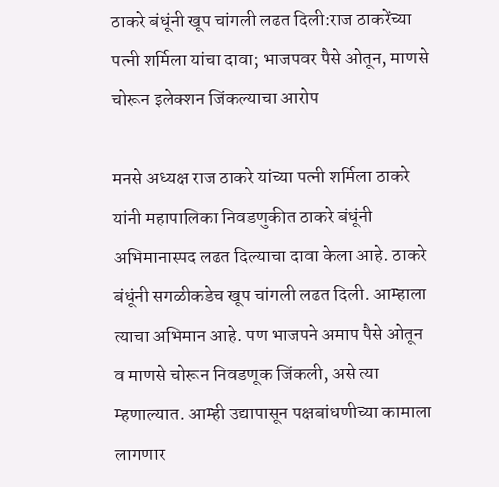ठाकरे बंधूंनी खूप चांगली लढत दिली:राज ठाकरेंच्या पत्नी शर्मिला यांचा दावा; भाजपवर पैसे ओतून, माणसे चोरून इलेक्शन जिंकल्याचा आरोप

मनसे अध्यक्ष राज ठाकरे यांच्या पत्नी शर्मिला ठाकरे यांनी महापालिका निवडणुकीत ठाकरे बंधूंनी अभिमानास्पद लढत दिल्याचा दावा केला आहे. ठाकरे बंधूंनी सगळीकडेच खूप चांगली लढत दिली. आम्हाला त्याचा अभिमान आहे. पण भाजपने अमाप पैसे ओतून व माणसे चोरून निवडणूक जिंकली, असे त्या म्हणाल्यात. आम्ही उद्यापासून पक्षबांधणीच्या कामाला लागणार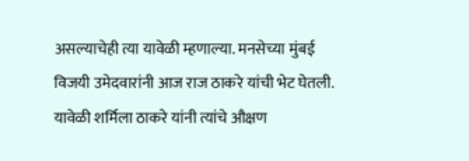असल्याचेही त्या यावेळी म्हणाल्या. मनसेच्या मुंबई विजयी उमेदवारांनी आज राज ठाकरे यांची भेट घेतली. यावेळी शर्मिला ठाकरे यांनी त्यांचे औक्षण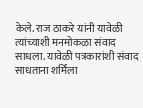केले. राज ठाकरे यांनी यावेळी त्यांच्याशी मनमोकळा संवाद साधला. यावेळी पत्रकारांशी संवाद साधताना शर्मिला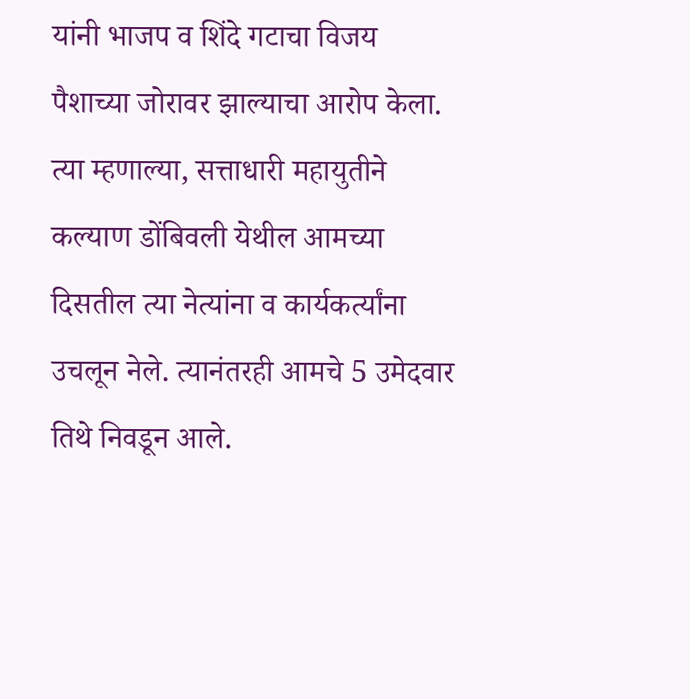यांनी भाजप व शिंदे गटाचा विजय पैशाच्या जोरावर झाल्याचा आरोप केला. त्या म्हणाल्या, सत्ताधारी महायुतीने कल्याण डोंबिवली येथील आमच्या दिसतील त्या नेत्यांना व कार्यकर्त्यांना उचलून नेले. त्यानंतरही आमचे 5 उमेदवार तिथे निवडून आले.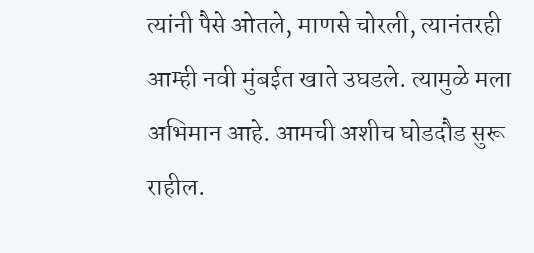त्यांनी पैसे ओतले, माणसे चोरली, त्यानंतरही आम्ही नवी मुंबईत खाते उघडले. त्यामुळे मला अभिमान आहे. आमची अशीच घोडदौड सुरू राहील.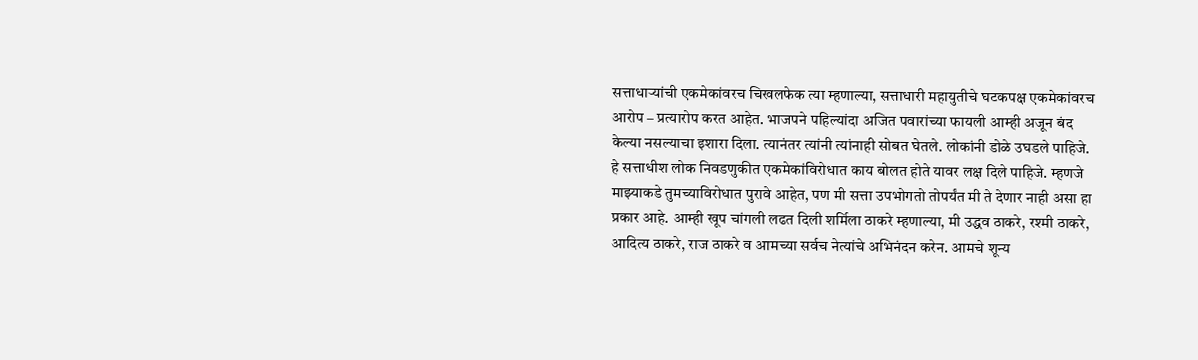सत्ताधाऱ्यांची एकमेकांवरच चिखलफेक त्या म्हणाल्या, सत्ताधारी महायुतीचे घटकपक्ष एकमेकांवरच आरोप – प्रत्यारोप करत आहेत. भाजपने पहिल्यांदा अजित पवारांच्या फायली आम्ही अजून बंद केल्या नसल्याचा इशारा दिला. त्यानंतर त्यांनी त्यांनाही सोबत घेतले. लोकांनी डोळे उघडले पाहिजे. हे सत्ताधीश लोक निवडणुकीत एकमेकांविरोधात काय बोलत होते यावर लक्ष दिले पाहिजे. म्हणजे माझ्याकडे तुमच्याविरोधात पुरावे आहेत, पण मी सत्ता उपभोगतो तोपर्यंत मी ते देणार नाही असा हा प्रकार आहे. आम्ही खूप चांगली लढत दिली शर्मिला ठाकरे म्हणाल्या, मी उद्धव ठाकरे, रश्मी ठाकरे, आदित्य ठाकरे, राज ठाकरे व आमच्या सर्वच नेत्यांचे अभिनंदन करेन. आमचे शून्य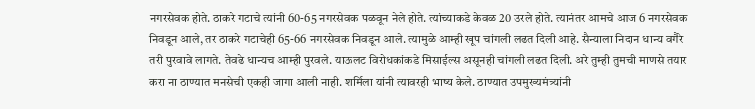नगरसेवक होते. ठाकरे गटाचे त्यांनी 60-65 नगरसेवक पळवून नेले होते. त्यांच्याकडे केवळ 20 उरले होते. त्यानंतर आमचे आज 6 नगरसेवक निवडून आले, तर ठाकरे गटाचेही 65-66 नगरसेवक निवडून आले. त्यामुळे आम्ही खूप चांगली लढत दिली आहे. सैन्याला निदान धान्य वगैरे तरी पुरवावे लागते. तेवढे धान्यच आम्ही पुरवले. याऊलट विरोधकांकडे मिसाईल्स असूनही चांगली लढत दिली. अरे तुम्ही तुमची माणसे तयार करा ना ठाण्यात मनसेची एकही जागा आली नाही. शर्मिला यांनी त्यावरही भाष्य केले. ठाण्यात उपमुख्यमंत्र्यांनी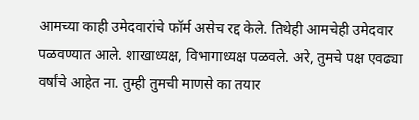आमच्या काही उमेदवारांचे फॉर्म असेच रद्द केले. तिथेही आमचेही उमेदवार पळवण्यात आले. शाखाध्यक्ष, विभागाध्यक्ष पळवले. अरे, तुमचे पक्ष एवढ्या वर्षांचे आहेत ना. तुम्ही तुमची माणसे का तयार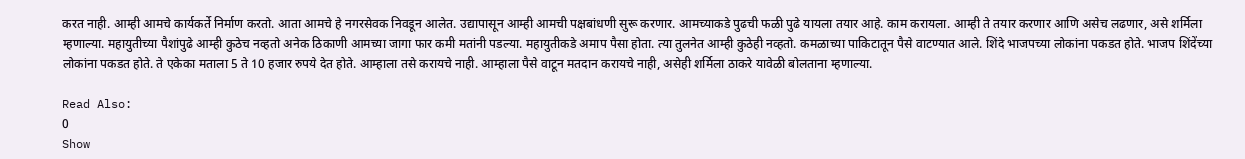करत नाही. आम्ही आमचे कार्यकर्ते निर्माण करतो. आता आमचे हे नगरसेवक निवडून आलेत. उद्यापासून आम्ही आमची पक्षबांधणी सुरू करणार. आमच्याकडे पुढची फळी पुढे यायला तयार आहे. काम करायला. आम्ही ते तयार करणार आणि असेच लढणार, असे शर्मिला म्हणाल्या. महायुतीच्या पैशांपुढे आम्ही कुठेच नव्हतो अनेक ठिकाणी आमच्या जागा फार कमी मतांनी पडल्या. महायुतीकडे अमाप पैसा होता. त्या तुलनेत आम्ही कुठेही नव्हतो. कमळाच्या पाकिटातून पैसे वाटण्यात आले. शिंदे भाजपच्या लोकांना पकडत होते. भाजप शिंदेंच्या लोकांना पकडत होते. ते एकेका मताला 5 ते 10 हजार रुपये देत होते. आम्हाला तसे करायचे नाही. आम्हाला पैसे वाटून मतदान करायचे नाही, असेही शर्मिला ठाकरे यावेळी बोलताना म्हणाल्या.

Read Also:
0
Show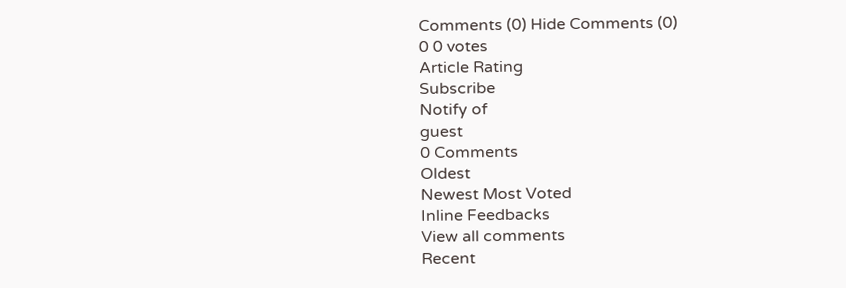Comments (0) Hide Comments (0)
0 0 votes
Article Rating
Subscribe
Notify of
guest
0 Comments
Oldest
Newest Most Voted
Inline Feedbacks
View all comments
Recent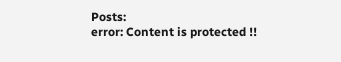Posts:
error: Content is protected !!